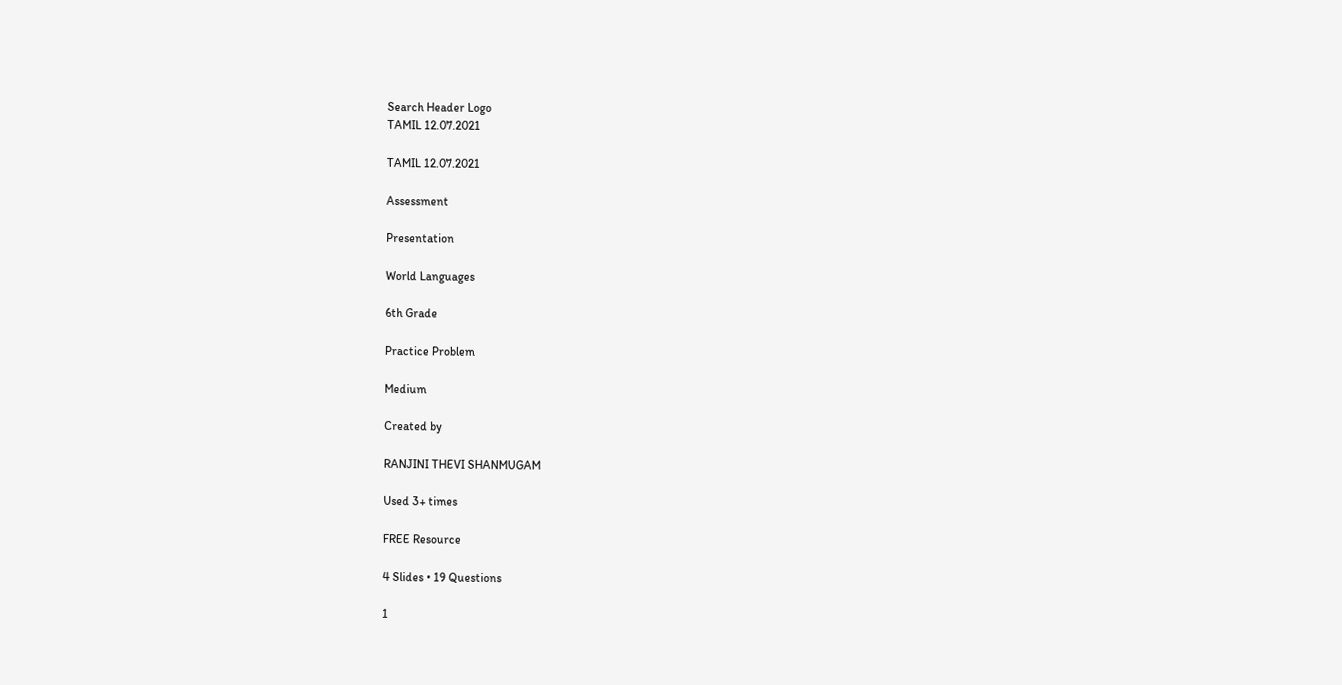Search Header Logo
TAMIL 12.07.2021

TAMIL 12.07.2021

Assessment

Presentation

World Languages

6th Grade

Practice Problem

Medium

Created by

RANJINI THEVI SHANMUGAM

Used 3+ times

FREE Resource

4 Slides • 19 Questions

1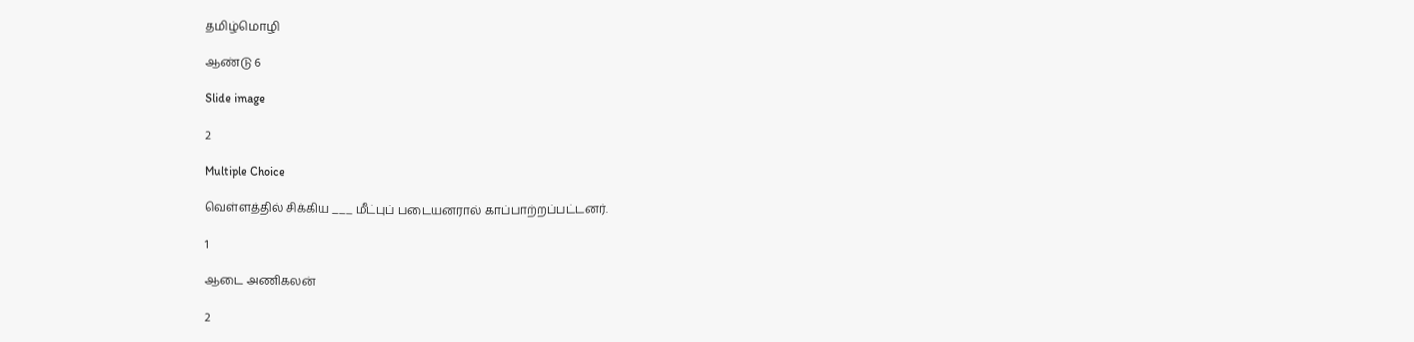தமிழ்மொழி

ஆண்டு 6

Slide image

2

Multiple Choice

வெள்ளத்தில் சிக்கிய ___ மீட்புப் படையனரால் காப்பாற்றப்பட்டனர்.

1

ஆடை அணிகலன்

2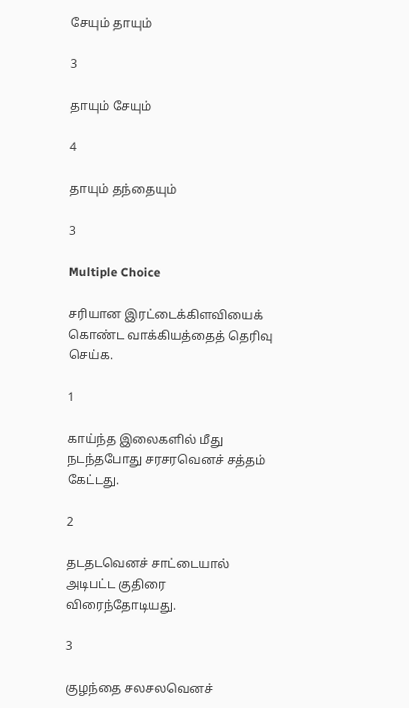சேயும் தாயும்

3

தாயும் சேயும்

4

தாயும் தந்தையும்

3

Multiple Choice

சரியான இரட்டைக்கிளவியைக் கொண்ட வாக்கியத்தைத் தெரிவு செய்க.

1

காய்ந்த இலைகளில் மீது நடந்தபோது சரசரவெனச் சத்தம் கேட்டது.

2

தடதடவெனச் சாட்டையால் அடிபட்ட குதிரை விரைந்தோடியது.

3

குழந்தை சலசலவெனச்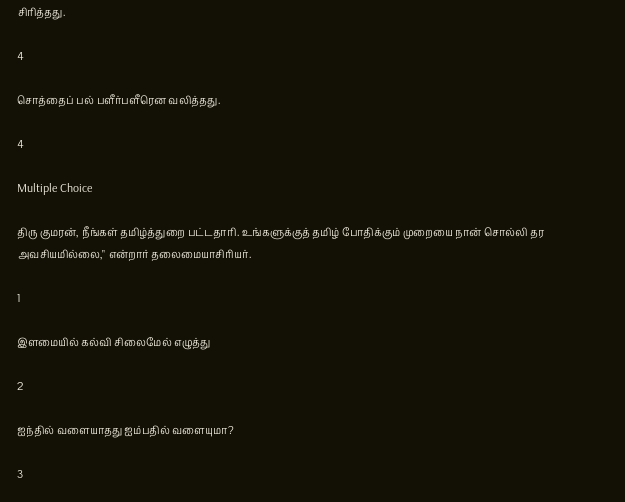சிரித்தது.

4

சொத்தைப் பல் பளீர்பளீரென வலித்தது.

4

Multiple Choice

திரு குமரன், நீங்கள் தமிழ்த்துறை பட்டதாரி. உங்களுக்குத் தமிழ் போதிக்கும் முறையை நான் சொல்லி தர அவசியமில்லை," என்றார் தலைமையாசிரியர்.

1

இளமையில் கல்வி சிலைமேல் எழுத்து

2

ஐந்தில் வளையாதது ஐம்பதில் வளையுமா?

3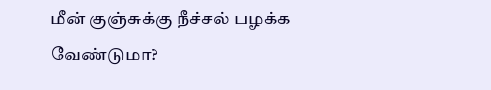மீன் குஞ்சுக்கு நீச்சல் பழக்க வேண்டுமா?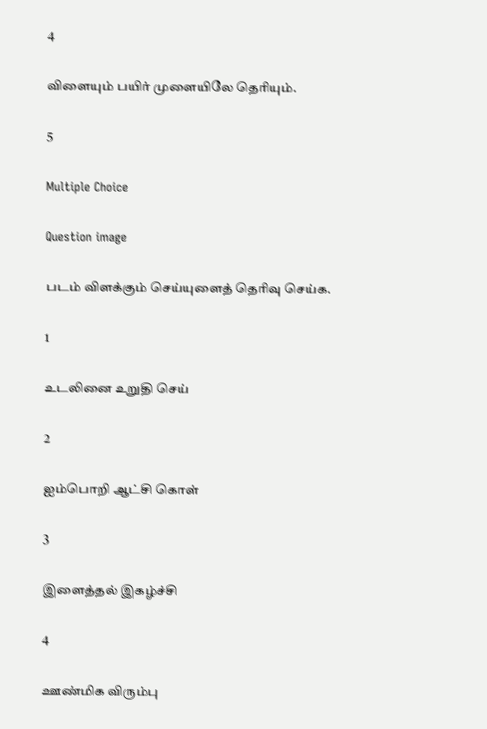4

விளையும் பயிர் முளையிலே தெரியும்.

5

Multiple Choice

Question image

படம் விளக்கும் செய்யுளைத் தெரிவு செய்க.

1

உடலினை உறுதி செய்

2

ஐம்பொறி ஆட்சி கொள்

3

இளைத்தல் இகழ்ச்சி

4

ஊண்மிக விரும்பு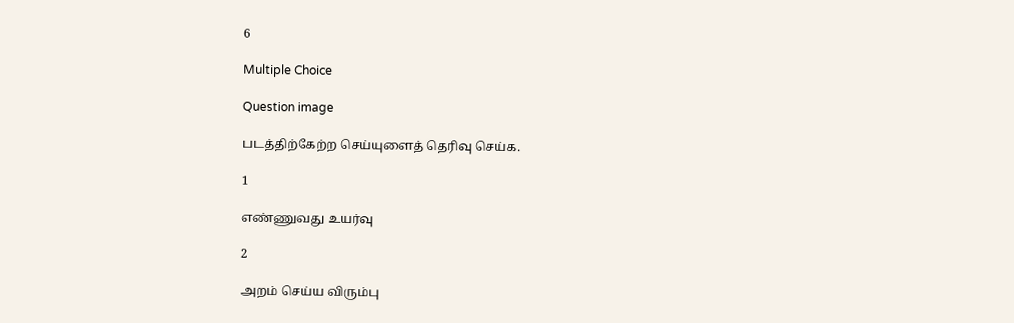6

Multiple Choice

Question image

படத்திற்கேற்ற செய்யுளைத் தெரிவு செய்க.

1

எண்ணுவது உயர்வு

2

அறம் செய்ய விரும்பு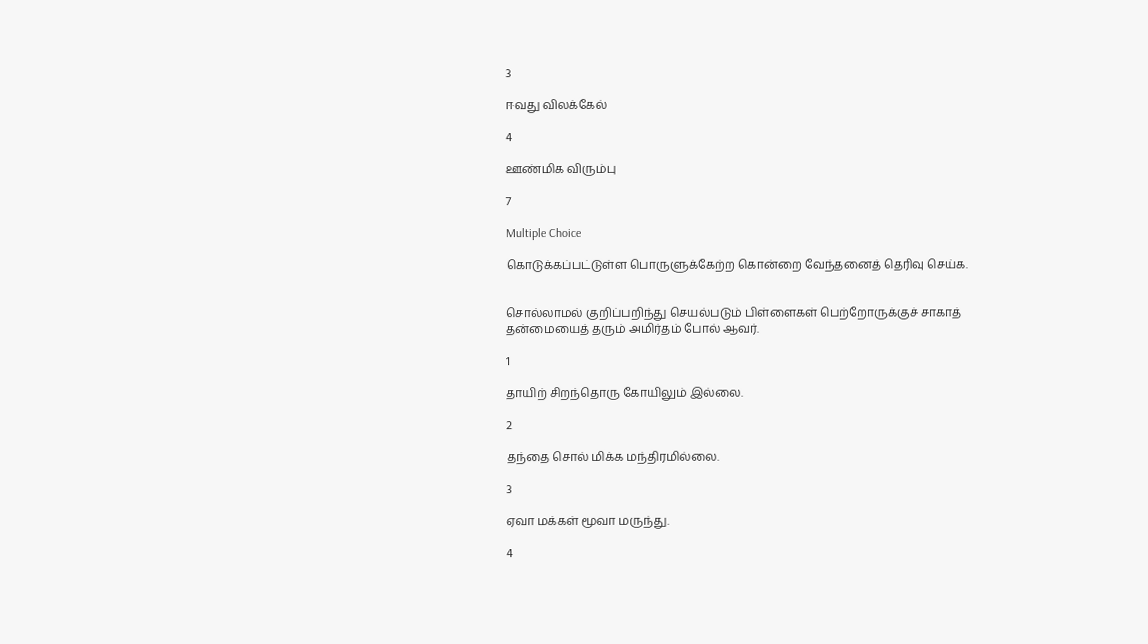3

ஈவது விலக்கேல்

4

ஊண்மிக விரும்பு

7

Multiple Choice

கொடுக்கப்பட்டுள்ள பொருளுக்கேற்ற கொன்றை வேந்தனைத் தெரிவு செய்க.


சொல்லாமல் குறிப்பறிந்து செயல்படும் பிள்ளைகள் பெற்றோருக்குச் சாகாத் தன்மையைத் தரும் அமிர்தம் போல் ஆவர்.

1

தாயிற் சிறந்தொரு கோயிலும் இல்லை.

2

தந்தை சொல் மிக்க மந்திரமில்லை.

3

ஏவா மக்கள் மூவா மருந்து.

4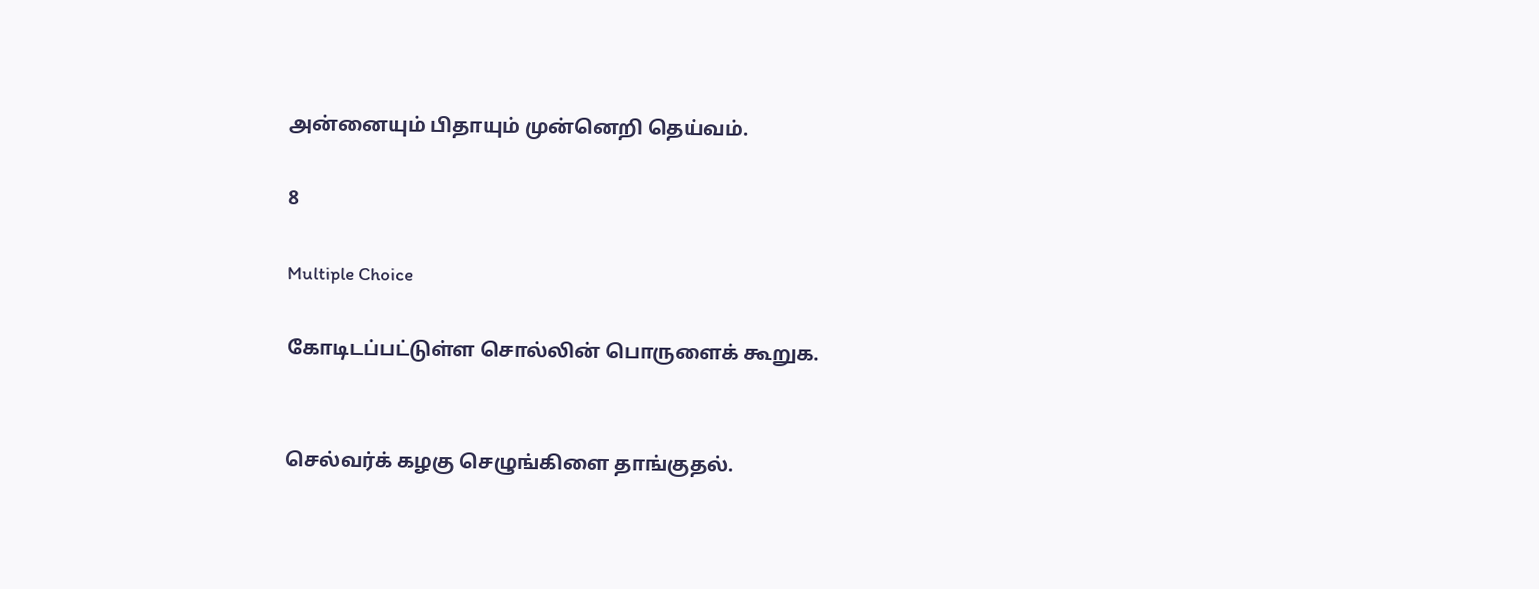அன்னையும் பிதாயும் முன்னெறி தெய்வம்.

8

Multiple Choice

கோடிடப்பட்டுள்ள சொல்லின் பொருளைக் கூறுக.


செல்வர்க் கழகு செழுங்கிளை தாங்குதல்.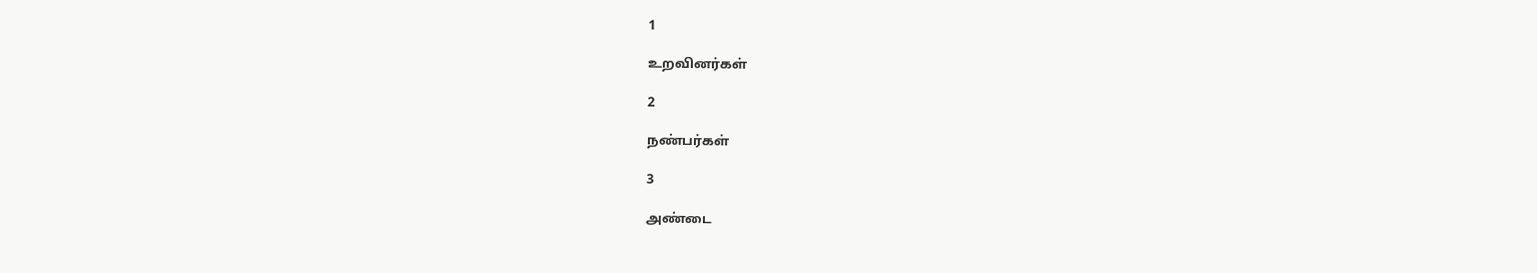1

உறவினர்கள்

2

நண்பர்கள்

3

அண்டை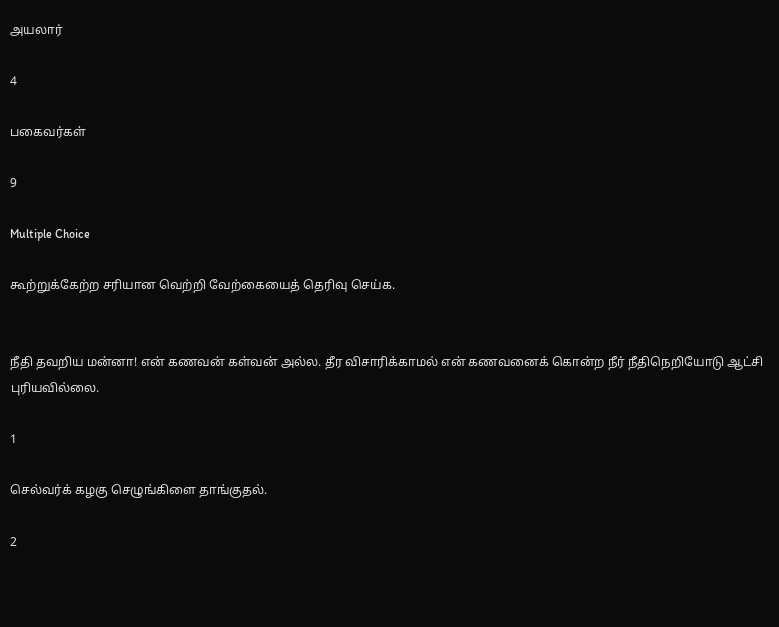அயலார்

4

பகைவர்கள்

9

Multiple Choice

கூற்றுக்கேற்ற சரியான வெற்றி வேற்கையைத் தெரிவு செய்க.


நீதி தவறிய மன்னா! என் கணவன் கள்வன் அல்ல. தீர விசாரிக்காமல் என் கணவனைக் கொன்ற நீர் நீதிநெறியோடு ஆட்சி புரியவில்லை.

1

செல்வர்க் கழகு செழுங்கிளை தாங்குதல்.

2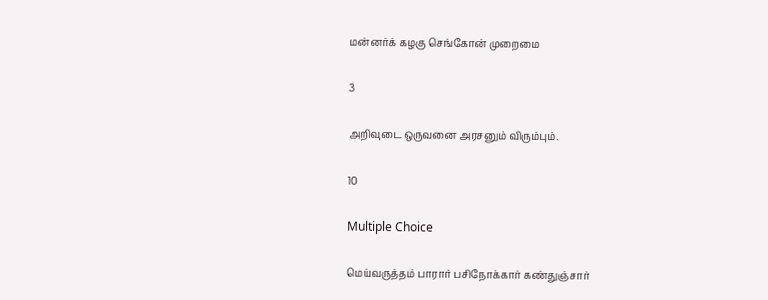மன்னர்க் கழகு செங்கோன் முறைமை

3

அறிவுடை ஒருவனை அரசனும் விரும்பும்.

10

Multiple Choice

மெய்வருத்தம் பாரார் பசிநோக்கார் கண்துஞ்சார்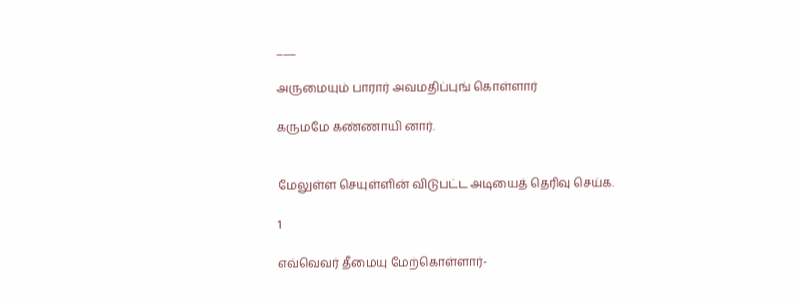___

அருமையும் பாரார் அவமதிப்புங் கொள்ளார்

கருமமே கண்ணாயி னார்.


மேலுள்ள செயுள்ளின் விடுபட்ட அடியைத் தெரிவு செய்க.

1

எவ்வெவர் தீமையு மேற்கொள்ளார்-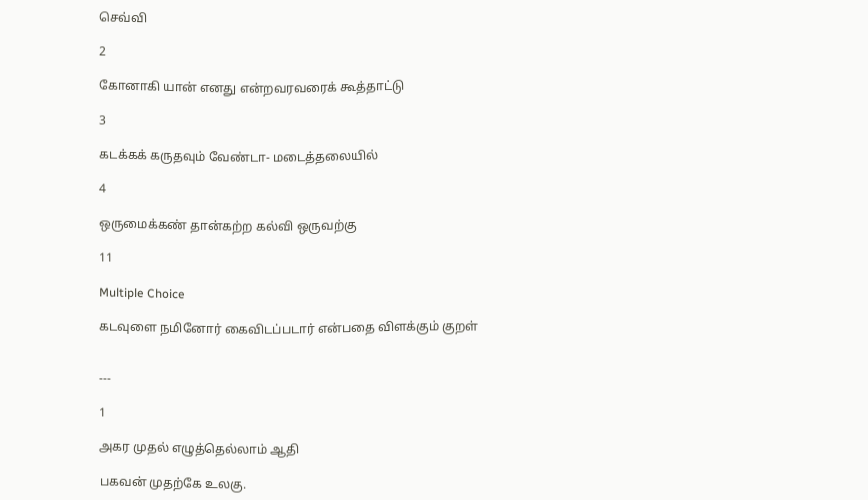செவ்வி

2

கோனாகி யான் எனது என்றவரவரைக் கூத்தாட்டு

3

கடக்கக் கருதவும் வேண்டா- மடைத்தலையில்

4

ஒருமைக்கண் தான்கற்ற கல்வி ஒருவற்கு

11

Multiple Choice

கடவுளை நமினோர் கைவிடப்படார் என்பதை விளக்கும் குறள்


---

1

அகர முதல் எழுத்தெல்லாம் ஆதி

பகவன் முதற்கே உலகு.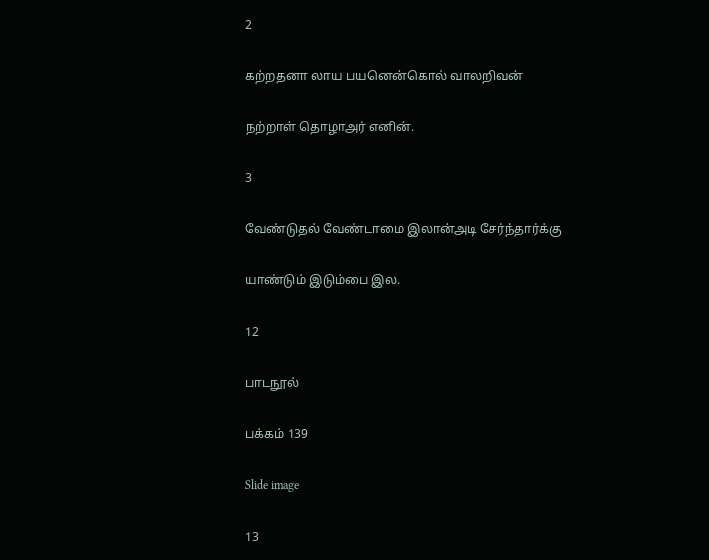2

கற்றதனா லாய பயனென்கொல் வாலறிவன்

நற்றாள் தொழாஅர் எனின்.

3

வேண்டுதல் வேண்டாமை இலான்அடி சேர்ந்தார்க்கு

யாண்டும் இடும்பை இல.

12

பாடநூல்

பக்கம் 139

Slide image

13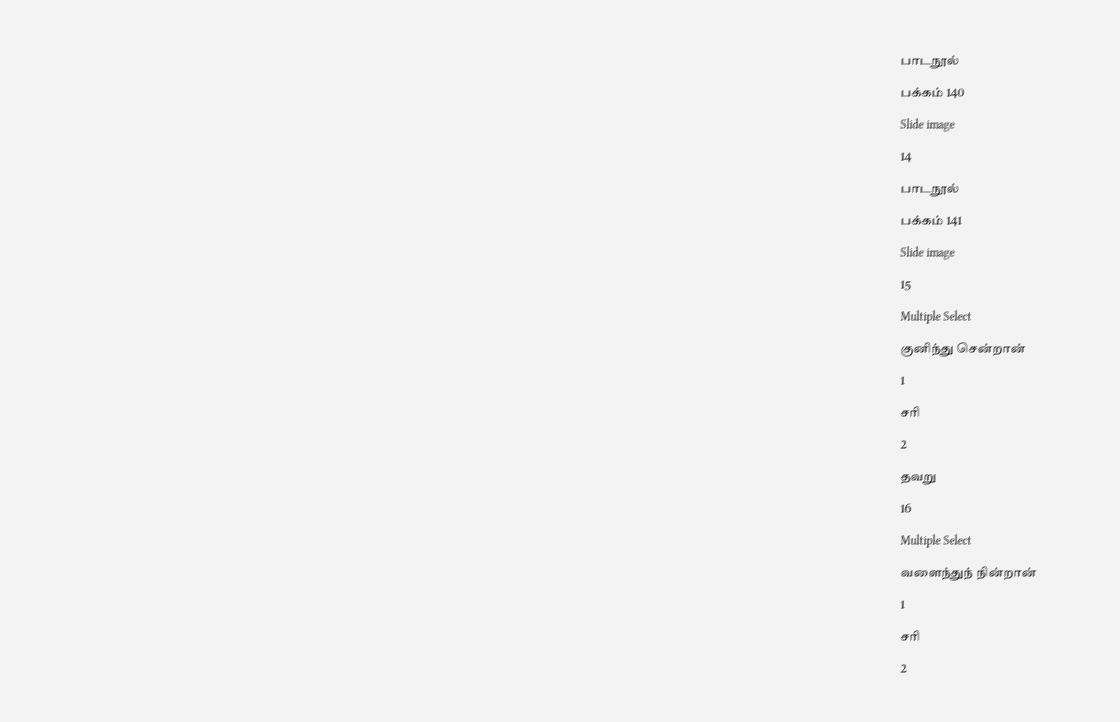பாடநூல்

பக்கம் 140

Slide image

14

பாடநூல்

பக்கம் 141

Slide image

15

Multiple Select

குனிந்து சென்றான்

1

சரி

2

தவறு

16

Multiple Select

வளைந்துந் நின்றான்

1

சரி

2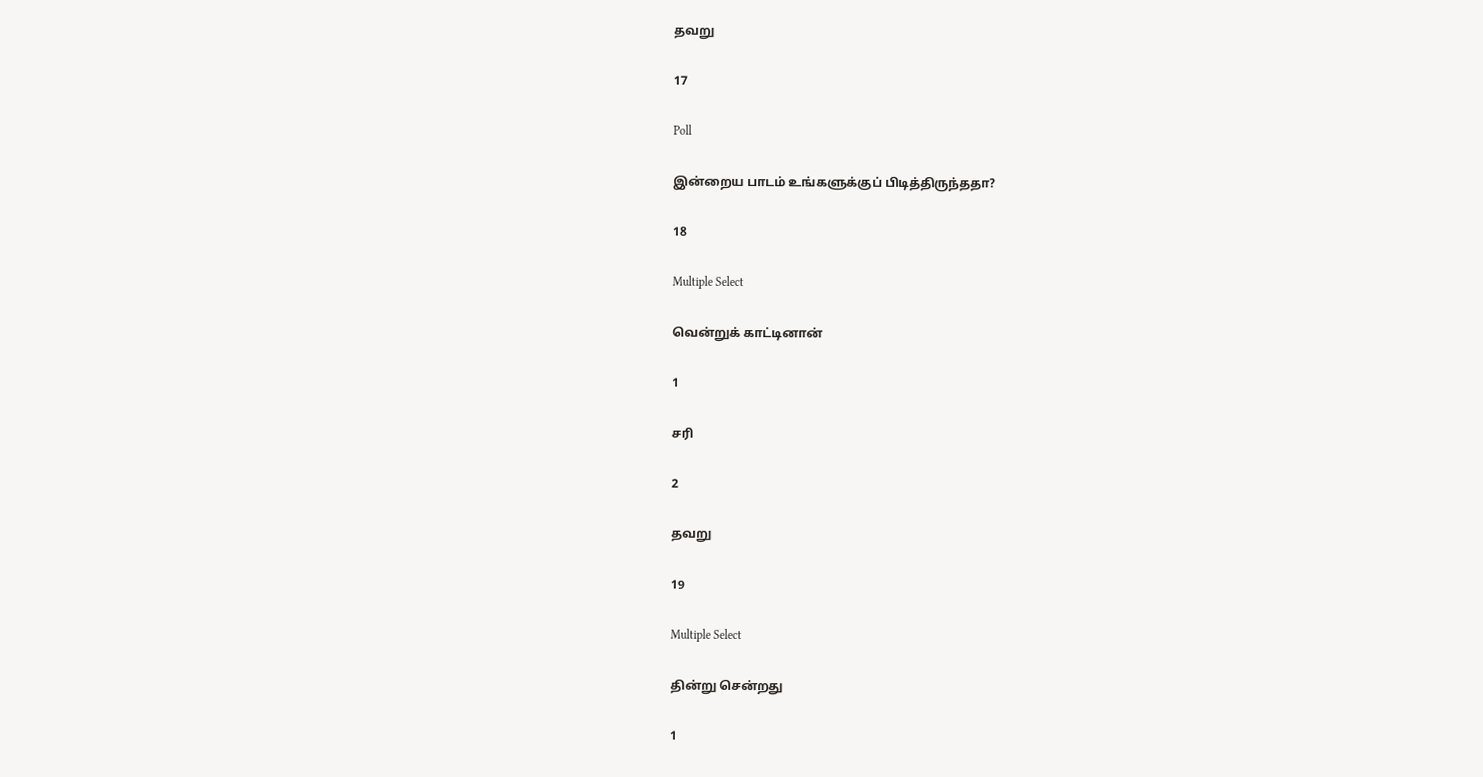தவறு

17

Poll

இன்றைய பாடம் உங்களுக்குப் பிடித்திருந்ததா?

18

Multiple Select

வென்றுக் காட்டினான்

1

சரி

2

தவறு

19

Multiple Select

தின்று சென்றது

1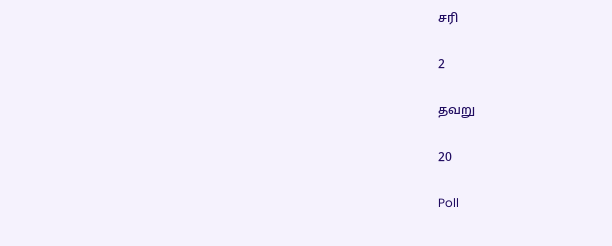சரி

2

தவறு

20

Poll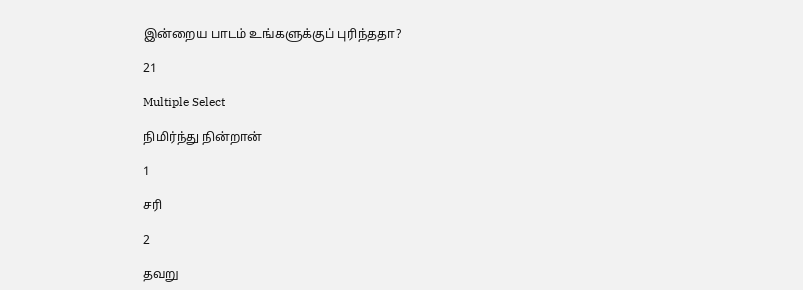இன்றைய பாடம் உங்களுக்குப் புரிந்ததா?

21

Multiple Select

நிமிர்ந்து நின்றான்

1

சரி

2

தவறு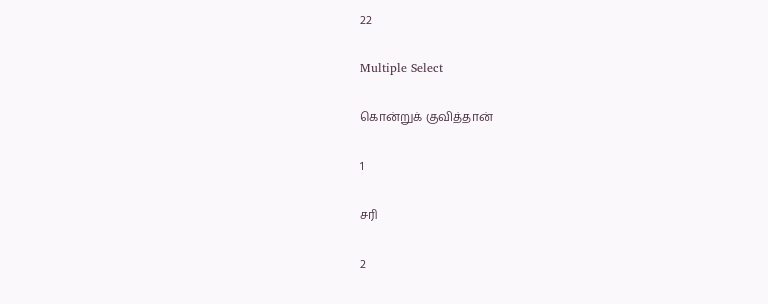22

Multiple Select

கொன்றுக் குவித்தான்

1

சரி

2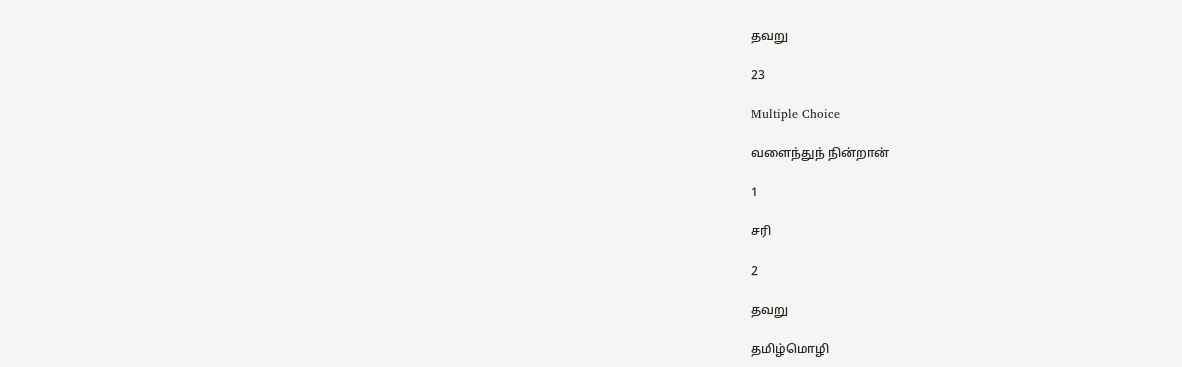தவறு

23

Multiple Choice

வளைந்துந் நின்றான்

1

சரி

2

தவறு

தமிழ்மொழி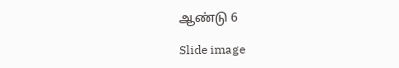ஆண்டு 6

Slide image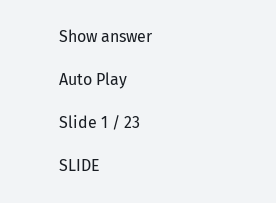Show answer

Auto Play

Slide 1 / 23

SLIDE